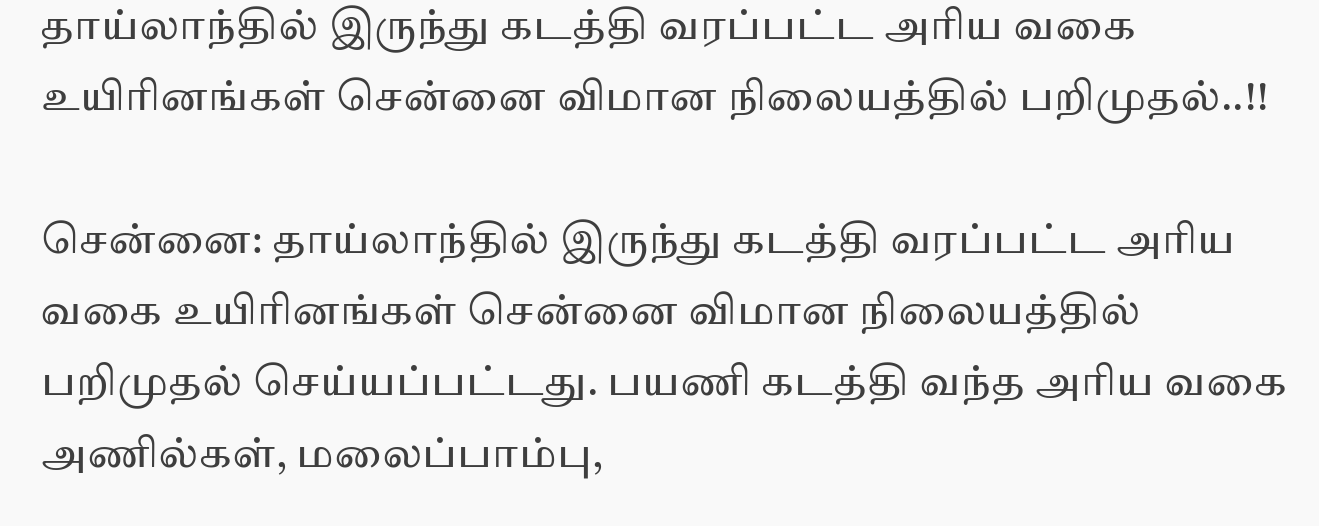தாய்லாந்தில் இருந்து கடத்தி வரப்பட்ட அரிய வகை உயிரினங்கள் சென்னை விமான நிலையத்தில் பறிமுதல்..!!

சென்னை: தாய்லாந்தில் இருந்து கடத்தி வரப்பட்ட அரிய வகை உயிரினங்கள் சென்னை விமான நிலையத்தில் பறிமுதல் செய்யப்பட்டது. பயணி கடத்தி வந்த அரிய வகை அணில்கள், மலைப்பாம்பு,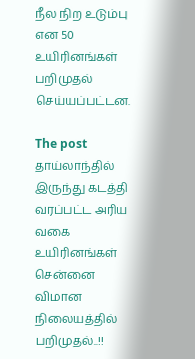நீல நிற உடும்பு என 50 உயிரினங்கள் பறிமுதல் செய்யப்பட்டன.

The post தாய்லாந்தில் இருந்து கடத்தி வரப்பட்ட அரிய வகை உயிரினங்கள் சென்னை விமான நிலையத்தில் பறிமுதல்..!!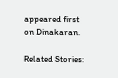appeared first on Dinakaran.

Related Stories: